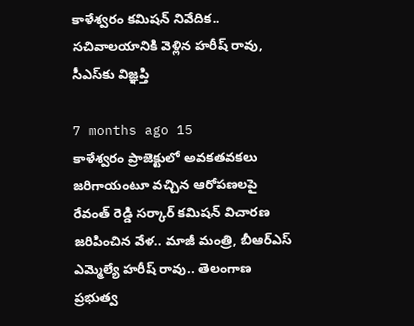కాళేశ్వరం కమిషన్ నివేదిక.. సచివాలయానికి వెళ్లిన హరీష్ రావు, సీఎస్‌కు విజ్ఞప్తి

7 months ago 15
కాళేశ్వరం ప్రాజెక్టులో అవకతవకలు జరిగాయంటూ వచ్చిన ఆరోపణలపై రేవంత్ రెడ్డి సర్కార్ కమిషన్ విచారణ జరిపించిన వేళ.. మాజీ మంత్రి, బీఆర్ఎస్ ఎమ్మెల్యే హరీష్ రావు.. తెలంగాణ ప్రభుత్వ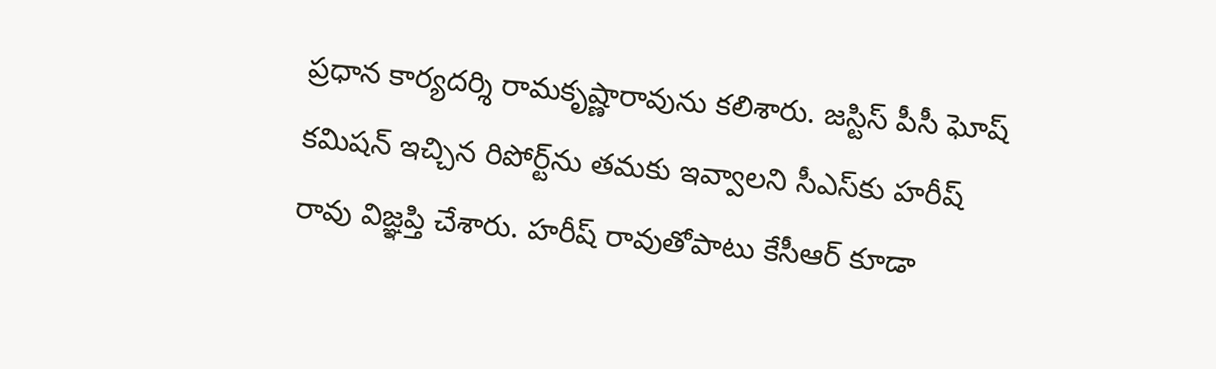ప్రధాన కార్యదర్శి రామకృష్ణారావును కలిశారు. జస్టిస్ పీసీ ఘోష్ కమిషన్ ఇచ్చిన రిపోర్ట్‌ను తమకు ఇవ్వాలని సీఎస్‌కు హరీష్ రావు విజ్ఞప్తి చేశారు. హరీష్ రావుతోపాటు కేసీఆర్ కూడా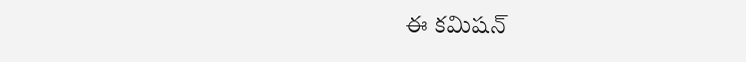ఈ కమిషన్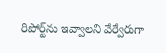రిపోర్ట్‌ను ఇవ్వాలని వేర్వేరుగా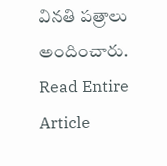వినతి పత్రాలు అందించారు.
Read Entire Article